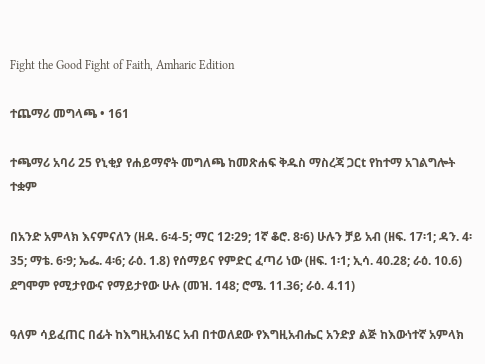Fight the Good Fight of Faith, Amharic Edition

ተጨማሪ መግላጫ • 161

ተጫማሪ አባሪ 25 የኒቂያ የሐይማኖት መግለጫ ከመጽሐፍ ቅዱስ ማስረጃ ጋርt የከተማ አገልግሎት ተቋም

በአንድ አምላክ እናምናለን (ዘዳ. 6፡4-5; ማር 12፡29; 1ኛ ቆሮ. 8፡6) ሁሉን ቻይ አብ (ዘፍ. 17፡1; ዳን. 4፡35; ማቴ. 6፡9; ኤፌ. 4፡6; ራዕ. 1.8) የሰማይና የምድር ፈጣሪ ነው (ዘፍ. 1፡1; ኢሳ. 40.28; ራዕ. 10.6) ደግሞም የሚታየውና የማይታየው ሁሉ (መዝ. 148; ሮሜ. 11.36; ራዕ. 4.11)

ዓለም ሳይፈጠር በፊት ከእግዚአብሄር አብ በተወለደው የእግዚአብሔር አንድያ ልጅ ከእውነተኛ አምላክ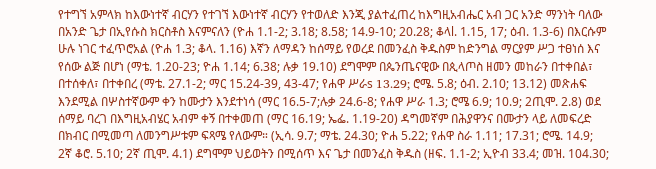የተግኘ አምላክ ከእውነተኛ ብርሃን የተገኘ እውነተኛ ብርሃን የተወለድ እንጂ ያልተፈጠረ ከእግዚአብሔር አብ ጋር አንድ ማንነት ባለው በአንድ ጌታ በኢየሱስ ክርስቶስ እናምናለን (ዮሐ 1.1-2; 3.18; 8.58; 14.9-10; 20.28; ቆላl. 1.15, 17; ዕብ. 1.3-6) በእርሱም ሁሉ ነገር ተፈጥሮአል (ዮሐ 1.3; ቆላ. 1.16) እኛን ለማዳን ከሰማይ የወረደ በመንፈስ ቅዱስም ከድንግል ማርያም ሥጋ ተፀነሰ እና የሰው ልጅ በሆነ (ማቴ. 1.20-23; ዮሐ 1.14; 6.38; ሉቃ 19.10) ደግሞም በጴንጤናዊው በጲላጦስ ዘመን መከራን በተቀበል፣ በተሰቀለ፣ በተቀበረ (ማቴ. 27.1-2; ማር 15.24-39, 43-47; የሐዋ ሥራs 13.29; ሮሜ. 5.8; ዕብ. 2.10; 13.12) መጽሐፍ እንደሚል በሦስተኛውም ቀን ከሙታን እንደተነሳ (ማር 16.5-7;ሉቃ 24.6-8; የሐዋ ሥራ 1.3; ሮሜ 6.9; 10.9; 2ጢሞ. 2.8) ወደ ሰማይ ባረገ በእግዚአብሄር አብም ቀኝ በተቀመጠ (ማር 16.19; ኤፌ. 1.19-20) ዳግመኛም በሕያዋንና በሙታን ላይ ለመፍረድ በክብር በሚመጣ ለመንግሥቱም ፍጻሜ የለውም። (ኢሳ. 9.7; ማቴ. 24.30; ዮሐ 5.22; የሐዋ ስራ 1.11; 17.31; ሮሜ. 14.9; 2ኛ ቆሮ. 5.10; 2ኛ ጢሞ. 4.1) ደግሞም ህይወትን በሚሰጥ እና ጌታ በመንፈስ ቅዱስ (ዘፍ. 1.1-2; ኢዮብ 33.4; መዝ. 104.30;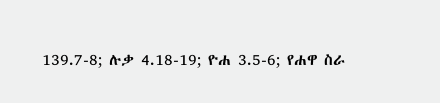139.7-8; ሉቃ 4.18-19; ዮሐ 3.5-6; የሐዋ ስራ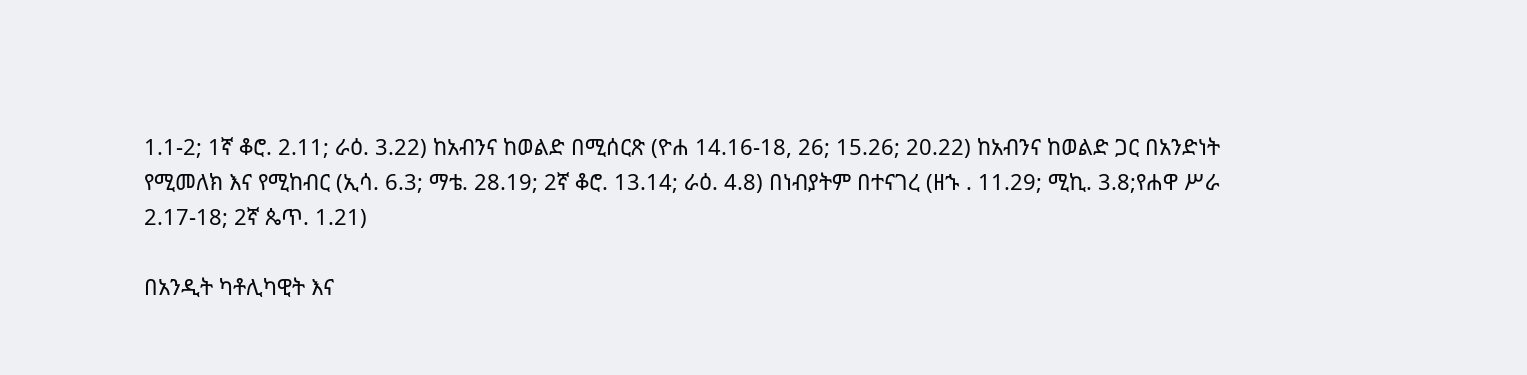1.1-2; 1ኛ ቆሮ. 2.11; ራዕ. 3.22) ከአብንና ከወልድ በሚሰርጽ (ዮሐ 14.16-18, 26; 15.26; 20.22) ከአብንና ከወልድ ጋር በአንድነት የሚመለክ እና የሚከብር (ኢሳ. 6.3; ማቴ. 28.19; 2ኛ ቆሮ. 13.14; ራዕ. 4.8) በነብያትም በተናገረ (ዘኁ . 11.29; ሚኪ. 3.8;የሐዋ ሥራ 2.17-18; 2ኛ ጴጥ. 1.21)

በአንዲት ካቶሊካዊት እና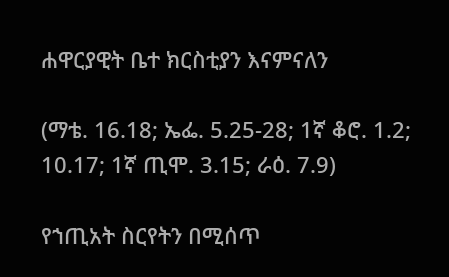ሐዋርያዊት ቤተ ክርስቲያን እናምናለን

(ማቴ. 16.18; ኤፌ. 5.25-28; 1ኛ ቆሮ. 1.2; 10.17; 1ኛ ጢሞ. 3.15; ራዕ. 7.9)

የኀጢአት ስርየትን በሚሰጥ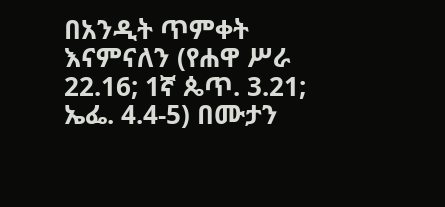በአንዲት ጥምቀት እናምናለን (የሐዋ ሥራ 22.16; 1ኛ ጴጥ. 3.21; ኤፌ. 4.4-5) በሙታን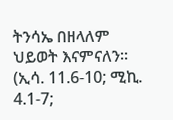ትንሳኤ በዘላለም ህይወት እናምናለን። (ኢሳ. 11.6-10; ሚኪ. 4.1-7;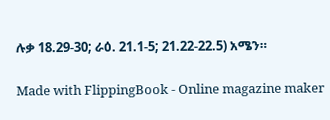ሉቃ 18.29-30; ራዕ. 21.1-5; 21.22-22.5) አሜን።

Made with FlippingBook - Online magazine maker